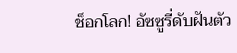ช็อกโลก! อัซซูรี่ดับฝันตัว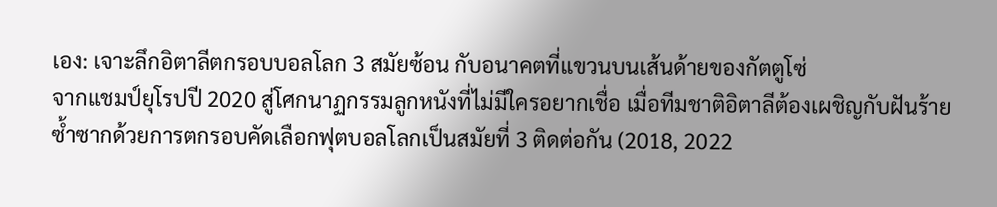เอง: เจาะลึกอิตาลีตกรอบบอลโลก 3 สมัยซ้อน กับอนาคตที่แขวนบนเส้นด้ายของกัตตูโซ่
จากแชมป์ยุโรปปี 2020 สู่โศกนาฏกรรมลูกหนังที่ไม่มีใครอยากเชื่อ เมื่อทีมชาติอิตาลีต้องเผชิญกับฝันร้ายซ้ำซากด้วยการตกรอบคัดเลือกฟุตบอลโลกเป็นสมัยที่ 3 ติดต่อกัน (2018, 2022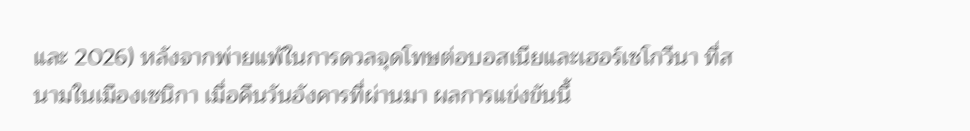และ 2026) หลังจากพ่ายแพ้ในการดวลจุดโทษต่อบอสเนียและเฮอร์เซโกวีนา ที่สนามในเมืองเซนิกา เมื่อคืนวันอังคารที่ผ่านมา ผลการแข่งขันนี้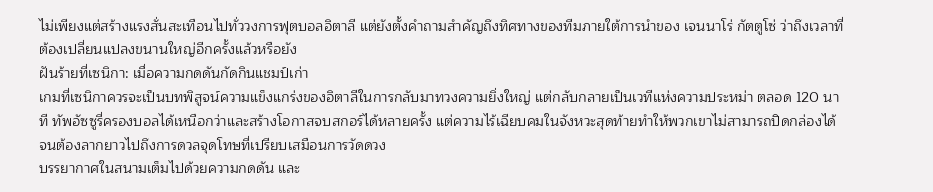ไม่เพียงแต่สร้างแรงสั่นสะเทือนไปทั่ววงการฟุตบอลอิตาลี แต่ยังตั้งคำถามสำคัญถึงทิศทางของทีมภายใต้การนำของ เจนนาโร่ กัตตูโซ่ ว่าถึงเวลาที่ต้องเปลี่ยนแปลงขนานใหญ่อีกครั้งแล้วหรือยัง
ฝันร้ายที่เซนิกา: เมื่อความกดดันกัดกินแชมป์เก่า
เกมที่เซนิกาควรจะเป็นบทพิสูจน์ความแข็งแกร่งของอิตาลีในการกลับมาทวงความยิ่งใหญ่ แต่กลับกลายเป็นเวทีแห่งความประหม่า ตลอด 120 นาที ทัพอัซซูรี่ครองบอลได้เหนือกว่าและสร้างโอกาสจบสกอร์ได้หลายครั้ง แต่ความไร้เฉียบคมในจังหวะสุดท้ายทำให้พวกเขาไม่สามารถปิดกล่องได้ จนต้องลากยาวไปถึงการดวลจุดโทษที่เปรียบเสมือนการวัดดวง
บรรยากาศในสนามเต็มไปด้วยความกดดัน และ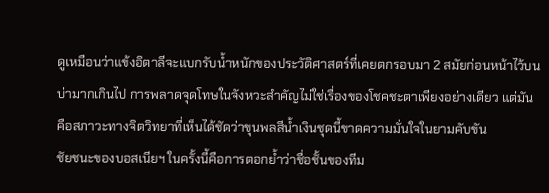ดูเหมือนว่าแข้งอิตาลีจะแบกรับน้ำหนักของประวัติศาสตร์ที่เคยตกรอบมา 2 สมัยก่อนหน้าไว้บนบ่ามากเกินไป การพลาดจุดโทษในจังหวะสำคัญไม่ใช่เรื่องของโชคชะตาเพียงอย่างเดียว แต่มันคือสภาวะทางจิตวิทยาที่เห็นได้ชัดว่าขุนพลสีน้ำเงินชุดนี้ขาดความมั่นใจในยามคับขัน
ชัยชนะของบอสเนียฯ ในครั้งนี้คือการตอกย้ำว่าชื่อชั้นของทีม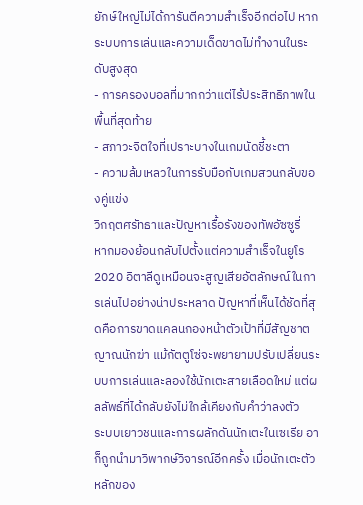ยักษ์ใหญ่ไม่ได้การันตีความสำเร็จอีกต่อไป หากระบบการเล่นและความเด็ดขาดไม่ทำงานในระดับสูงสุด
- การครองบอลที่มากกว่าแต่ไร้ประสิทธิภาพในพื้นที่สุดท้าย
- สภาวะจิตใจที่เปราะบางในเกมนัดชี้ชะตา
- ความล้มเหลวในการรับมือกับเกมสวนกลับของคู่แข่ง
วิกฤตศรัทธาและปัญหาเรื้อรังของทัพอัซซูรี่
หากมองย้อนกลับไปตั้งแต่ความสำเร็จในยูโร 2020 อิตาลีดูเหมือนจะสูญเสียอัตลักษณ์ในการเล่นไปอย่างน่าประหลาด ปัญหาที่เห็นได้ชัดที่สุดคือการขาดแคลนกองหน้าตัวเป้าที่มีสัญชาตญาณนักฆ่า แม้กัตตูโซ่จะพยายามปรับเปลี่ยนระบบการเล่นและลองใช้นักเตะสายเลือดใหม่ แต่ผลลัพธ์ที่ได้กลับยังไม่ใกล้เคียงกับคำว่าลงตัว
ระบบเยาวชนและการผลักดันนักเตะในเซเรีย อา ก็ถูกนำมาวิพากษ์วิจารณ์อีกครั้ง เมื่อนักเตะตัวหลักของ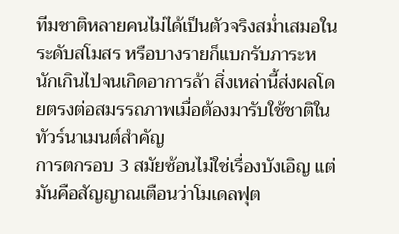ทีมชาติหลายคนไม่ได้เป็นตัวจริงสม่ำเสมอในระดับสโมสร หรือบางรายก็แบกรับภาระหนักเกินไปจนเกิดอาการล้า สิ่งเหล่านี้ส่งผลโดยตรงต่อสมรรถภาพเมื่อต้องมารับใช้ชาติในทัวร์นาเมนต์สำคัญ
การตกรอบ 3 สมัยซ้อนไม่ใช่เรื่องบังเอิญ แต่มันคือสัญญาณเตือนว่าโมเดลฟุต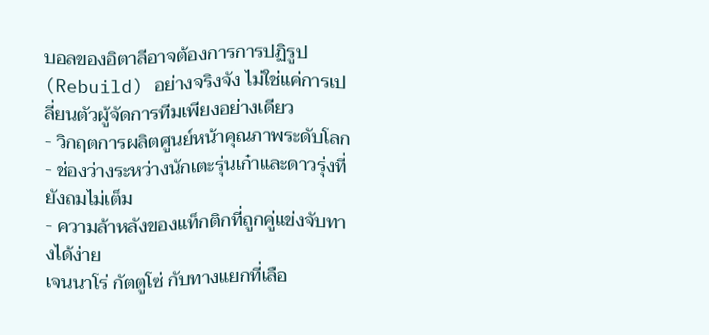บอลของอิตาลีอาจต้องการการปฏิรูป (Rebuild) อย่างจริงจัง ไม่ใช่แค่การเปลี่ยนตัวผู้จัดการทีมเพียงอย่างเดียว
- วิกฤตการผลิตศูนย์หน้าคุณภาพระดับโลก
- ช่องว่างระหว่างนักเตะรุ่นเก๋าและดาวรุ่งที่ยังถมไม่เต็ม
- ความล้าหลังของแท็กติกที่ถูกคู่แข่งจับทางได้ง่าย
เจนนาโร่ กัตตูโซ่ กับทางแยกที่เลือ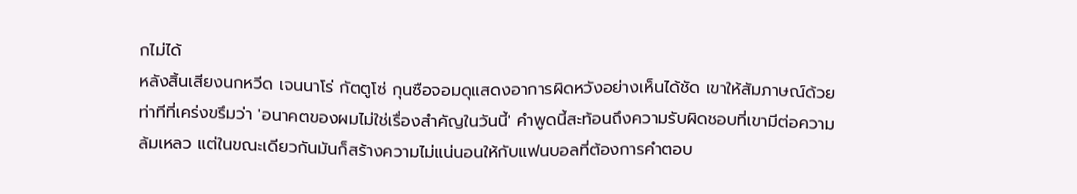กไม่ได้
หลังสิ้นเสียงนกหวีด เจนนาโร่ กัตตูโซ่ กุนซือจอมดุแสดงอาการผิดหวังอย่างเห็นได้ชัด เขาให้สัมภาษณ์ด้วยท่าทีที่เคร่งขรึมว่า 'อนาคตของผมไม่ใช่เรื่องสำคัญในวันนี้' คำพูดนี้สะท้อนถึงความรับผิดชอบที่เขามีต่อความล้มเหลว แต่ในขณะเดียวกันมันก็สร้างความไม่แน่นอนให้กับแฟนบอลที่ต้องการคำตอบ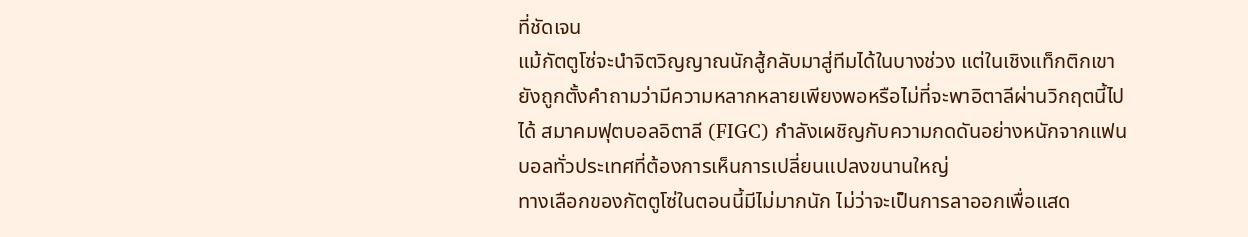ที่ชัดเจน
แม้กัตตูโซ่จะนำจิตวิญญาณนักสู้กลับมาสู่ทีมได้ในบางช่วง แต่ในเชิงแท็กติกเขายังถูกตั้งคำถามว่ามีความหลากหลายเพียงพอหรือไม่ที่จะพาอิตาลีผ่านวิกฤตนี้ไปได้ สมาคมฟุตบอลอิตาลี (FIGC) กำลังเผชิญกับความกดดันอย่างหนักจากแฟนบอลทั่วประเทศที่ต้องการเห็นการเปลี่ยนแปลงขนานใหญ่
ทางเลือกของกัตตูโซ่ในตอนนี้มีไม่มากนัก ไม่ว่าจะเป็นการลาออกเพื่อแสด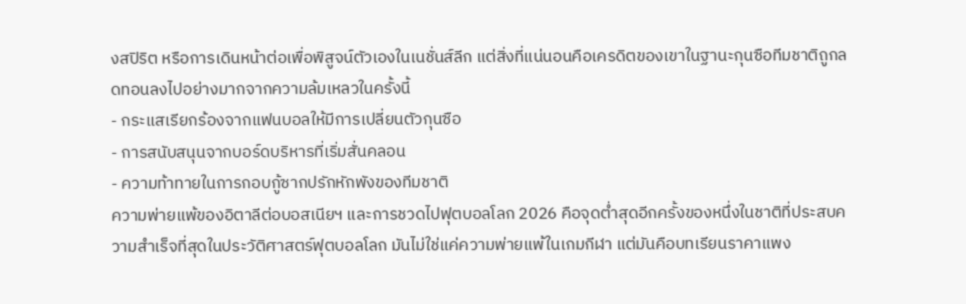งสปิริต หรือการเดินหน้าต่อเพื่อพิสูจน์ตัวเองในเนชั่นส์ลีก แต่สิ่งที่แน่นอนคือเครดิตของเขาในฐานะกุนซือทีมชาติถูกลดทอนลงไปอย่างมากจากความล้มเหลวในครั้งนี้
- กระแสเรียกร้องจากแฟนบอลให้มีการเปลี่ยนตัวกุนซือ
- การสนับสนุนจากบอร์ดบริหารที่เริ่มสั่นคลอน
- ความท้าทายในการกอบกู้ซากปรักหักพังของทีมชาติ
ความพ่ายแพ้ของอิตาลีต่อบอสเนียฯ และการชวดไปฟุตบอลโลก 2026 คือจุดต่ำสุดอีกครั้งของหนึ่งในชาติที่ประสบความสำเร็จที่สุดในประวัติศาสตร์ฟุตบอลโลก มันไม่ใช่แค่ความพ่ายแพ้ในเกมกีฬา แต่มันคือบทเรียนราคาแพง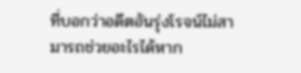ที่บอกว่าอดีตอันรุ่งโรจน์ไม่สามารถช่วยอะไรได้หาก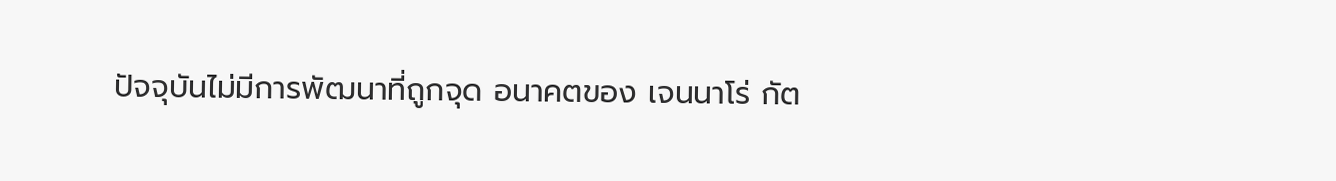ปัจจุบันไม่มีการพัฒนาที่ถูกจุด อนาคตของ เจนนาโร่ กัต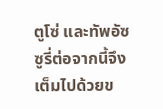ตูโซ่ และทัพอัซซูรี่ต่อจากนี้จึงเต็มไปด้วยข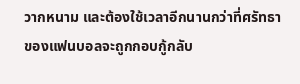วากหนาม และต้องใช้เวลาอีกนานกว่าที่ศรัทธาของแฟนบอลจะถูกกอบกู้กลับ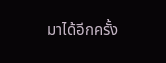มาได้อีกครั้ง